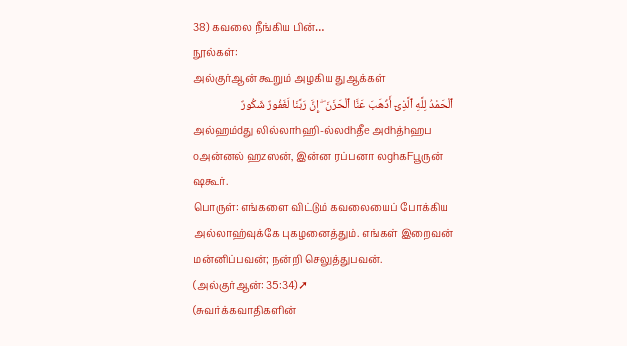38) கவலை நீங்கிய பின்…
நூல்கள்:
அல்குர்ஆன் கூறும் அழகிய துஆக்கள்
ٱلْحَمْدُ لِلَّهِ ٱلَّذِىٓ أَذْهَبَ عَنَّا ٱلْحَزَنَ ۖ إِنَّ رَبَّنَا لَغَفُورٌ شَكُورٌ
அல்ஹம்dது லில்லாhஹி-ல்லdhதீe அdhத்hஹப oஅன்னல் ஹzஸன், இன்ன ரப்பனா லghகFபூருன் ஷகூர்.
பொருள்: எங்களை விட்டும் கவலையைப் போக்கிய அல்லாஹ்வுக்கே புகழனைத்தும். எங்கள் இறைவன் மன்னிப்பவன்; நன்றி செலுத்துபவன். (அல்குர்ஆன்: 35:34)➚
(சுவர்க்கவாதிகளின்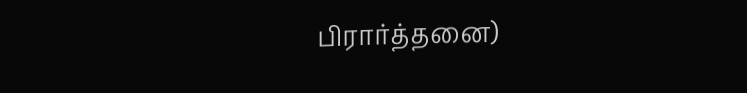பிரார்த்தனை)